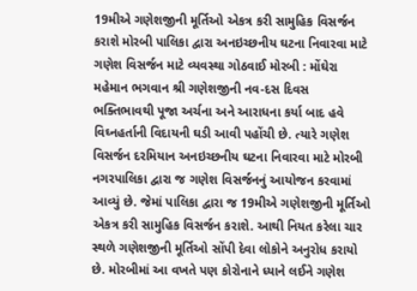19મીએ ગણેશજીની મૂર્તિઓ એકત્ર કરી સામુહિક વિસર્જન કરાશે મોરબી પાલિકા દ્વારા અનઇચ્છનીય ઘટના નિવારવા માટે ગણેશ વિસર્જન માટે વ્યવસ્થા ગોઠવાઈ મોરબી : મોંઘેરા મહેમાન ભગવાન શ્રી ગણેશજીની નવ-દસ દિવસ ભક્તિભાવથી પૂજા અર્ચના અને આરાધના કર્યા બાદ હવે વિઘ્નહર્તાની વિદાયની ઘડી આવી પહોંચી છે. ત્યારે ગણેશ વિસર્જન દરમિયાન અનઇચ્છનીય ઘટના નિવારવા માટે મોરબી નગરપાલિકા દ્વારા જ ગણેશ વિસર્જનનું આયોજન કરવામાં આવ્યું છે. જેમાં પાલિકા દ્વારા જ 19મીએ ગણેશજીની મૂર્તિઓ એકત્ર કરી સામુહિક વિસર્જન કરાશે. આથી નિયત કરેલા ચાર સ્થળે ગણેશજીની મૂર્તિઓ સોંપી દેવા લોકોને અનુરોધ કરાયો છે. મોરબીમાં આ વખતે પણ કોરોનાને ધ્યાને લઈને ગણેશ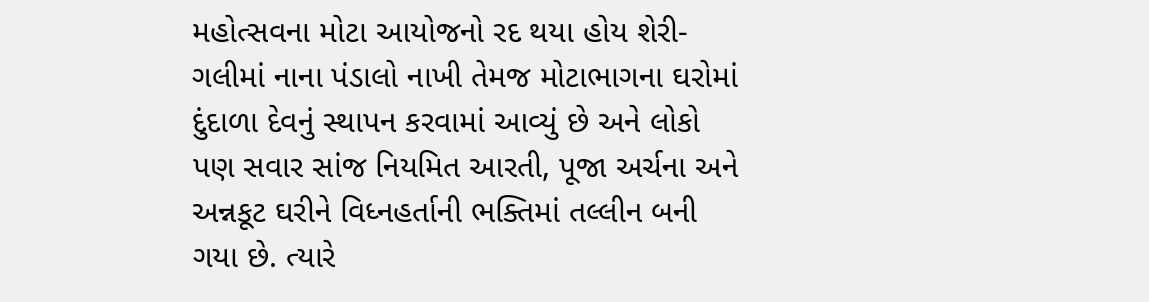મહોત્સવના મોટા આયોજનો રદ થયા હોય શેરી-ગલીમાં નાના પંડાલો નાખી તેમજ મોટાભાગના ઘરોમાં દુંદાળા દેવનું સ્થાપન કરવામાં આવ્યું છે અને લોકો પણ સવાર સાંજ નિયમિત આરતી, પૂજા અર્ચના અને અન્નકૂટ ઘરીને વિધ્નહર્તાની ભક્તિમાં તલ્લીન બની ગયા છે. ત્યારે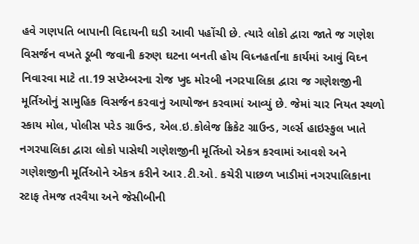હવે ગણપતિ બાપાની વિદાયની ઘડી આવી પહોંચી છે. ત્યારે લોકો દ્વારા જાતે જ ગણેશ વિસર્જન વખતે ડૂબી જવાની કરુણ ઘટના બનતી હોય વિધ્નહર્તાના કાર્યમાં આવું વિઘ્ન નિવારવા માટે તા.19 સપ્ટેમ્બરના રોજ ખુદ મોરબી નગરપાલિકા દ્વારા જ ગણેશજીની મૂર્તિઓનું સામુહિક વિસર્જન કરવાનું આયોજન કરવામાં આવ્યું છે. જેમાં ચાર નિયત સ્થળો સ્કાય મોલ, પોલીસ પરેડ ગ્રાઉન્ડ, એલ.ઇ.કોલેજ ક્રિકેટ ગ્રાઉન્ડ, ગર્લ્સ હાઇસ્કુલ ખાતે નગરપાલિકા દ્વારા લોકો પાસેથી ગણેશજીની મૂર્તિઓ એકત્ર કરવામાં આવશે અને ગણેશજીની મૂર્તિઓને એકત્ર કરીને આર.ટી.ઓ. કચેરી પાછળ ખાડીમાં નગરપાલિકાના સ્ટાફ તેમજ તરવૈયા અને જેસીબીની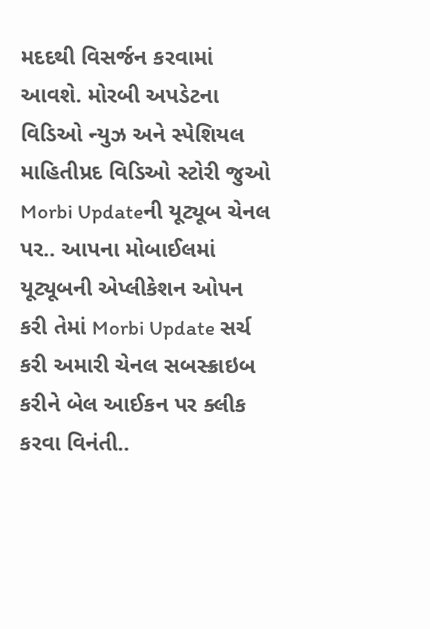મદદથી વિસર્જન કરવામાં આવશે. મોરબી અપડેટના વિડિઓ ન્યુઝ અને સ્પેશિયલ માહિતીપ્રદ વિડિઓ સ્ટોરી જુઓ Morbi Updateની યૂટ્યૂબ ચેનલ પર.. આપના મોબાઈલમાં યૂટ્યૂબની એપ્લીકેશન ઓપન કરી તેમાં Morbi Update સર્ચ કરી અમારી ચેનલ સબસ્ક્રાઇબ કરીને બેલ આઈકન પર ક્લીક કરવા વિનંતી..